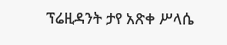ፕሬዚዳንት ታየ አጽቀ ሥላሴ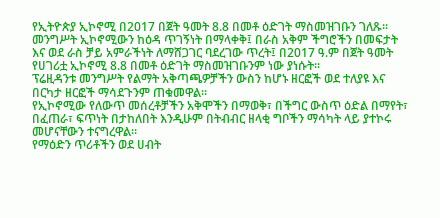የኢትዮጵያ ኢኮኖሚ በ2017 በጀት ዓመት 8.8 በመቶ ዕድገት ማስመዝገቡን ገለጹ።
መንግሥት ኢኮኖሚውን ከዕዳ ጥገኝነት በማላቀቅ፤ በራስ አቅም ችግሮችን በመፍታት እና ወደ ራስ ቻይ አምራችነት ለማሸጋገር ባደረገው ጥረት፤ በ2017 ዓ.ም በጀት ዓመት የሀገሪቷ ኢኮኖሚ 8.8 በመቶ ዕድገት ማስመዝገቡንም ነው ያነሱት።
ፕሬዚዳንቱ መንግሥት የልማት አቅጣጫዎቻችን ውስን ከሆኑ ዘርፎች ወደ ተለያዩ እና በርካታ ዘርፎች ማሳደጉንም ጠቁመዋል።
የኢኮኖሚው የለውጥ መሰረቶቻችን አቅሞችን በማወቅ፣ በችግር ውስጥ ዕድል በማየት፣ በፈጠራ፣ ፍጥነት በታከለበት እንዲሁም በትብብር ዘላቂ ግቦችን ማሳካት ላይ ያተኮሩ መሆናቸውን ተናግረዋል።
የማዕድን ጥሪቶችን ወደ ሀብት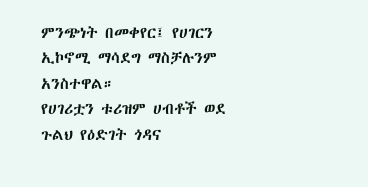ምንጭነት በመቀየር፤ የሀገርን ኢኮኖሚ ማሳደግ ማስቻሉንም አንስተዋል።
የሀገሪቷን ቱሪዝም ሀብቶች ወደ ጉልህ የዕድገት ጎዳና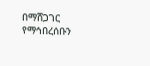በማሸጋገር የማኅበረሰቡን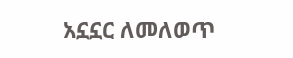አኗኗር ለመለወጥ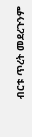ብርቱ ጥረት መደረጉንም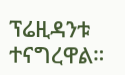ፕሬዚዳንቱ ተናግረዋል።